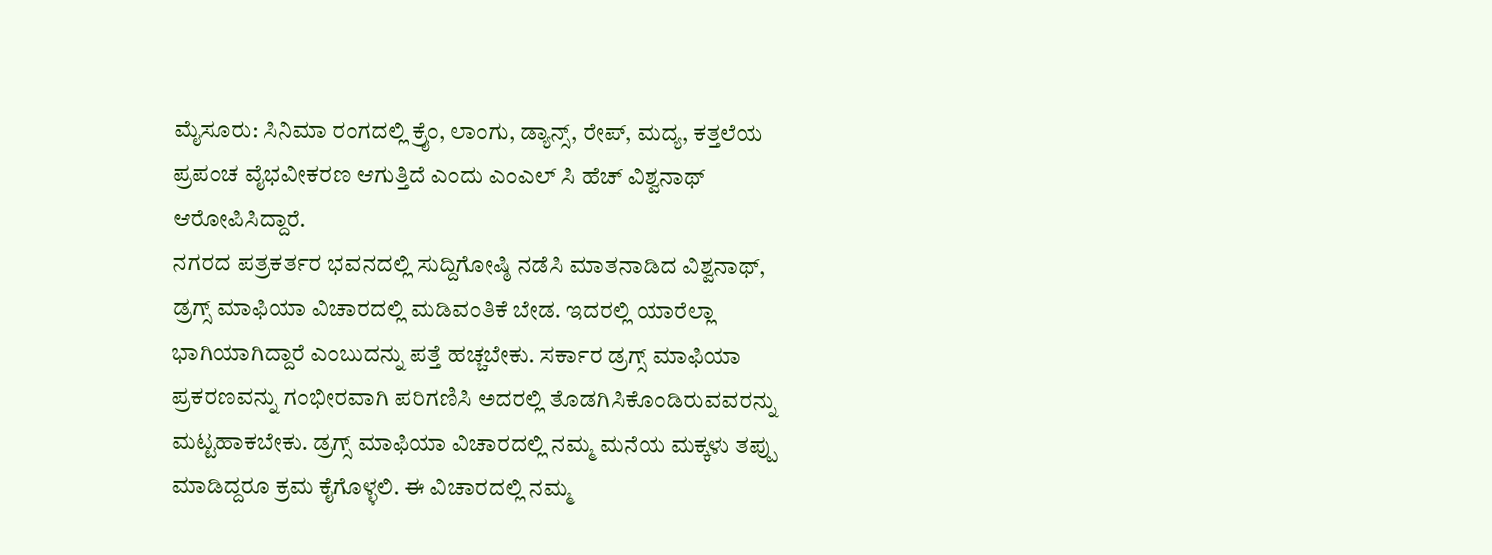ಮೈಸೂರು: ಸಿನಿಮಾ ರಂಗದಲ್ಲಿ ಕ್ರೈಂ, ಲಾಂಗು, ಡ್ಯಾನ್ಸ್, ರೇಪ್, ಮದ್ಯ, ಕತ್ತಲೆಯ ಪ್ರಪಂಚ ವೈಭವೀಕರಣ ಆಗುತ್ತಿದೆ ಎಂದು ಎಂಎಲ್ ಸಿ ಹೆಚ್ ವಿಶ್ವನಾಥ್ ಆರೋಪಿಸಿದ್ದಾರೆ.
ನಗರದ ಪತ್ರಕರ್ತರ ಭವನದಲ್ಲಿ ಸುದ್ದಿಗೋಷ್ಠಿ ನಡೆಸಿ ಮಾತನಾಡಿದ ವಿಶ್ವನಾಥ್, ಡ್ರಗ್ಸ್ ಮಾಫಿಯಾ ವಿಚಾರದಲ್ಲಿ ಮಡಿವಂತಿಕೆ ಬೇಡ. ಇದರಲ್ಲಿ ಯಾರೆಲ್ಲಾ ಭಾಗಿಯಾಗಿದ್ದಾರೆ ಎಂಬುದನ್ನು ಪತ್ತೆ ಹಚ್ಚಬೇಕು. ಸರ್ಕಾರ ಡ್ರಗ್ಸ್ ಮಾಫಿಯಾ ಪ್ರಕರಣವನ್ನು ಗಂಭೀರವಾಗಿ ಪರಿಗಣಿಸಿ ಅದರಲ್ಲಿ ತೊಡಗಿಸಿಕೊಂಡಿರುವವರನ್ನು ಮಟ್ಟಹಾಕಬೇಕು. ಡ್ರಗ್ಸ್ ಮಾಫಿಯಾ ವಿಚಾರದಲ್ಲಿ ನಮ್ಮ ಮನೆಯ ಮಕ್ಕಳು ತಪ್ಪು ಮಾಡಿದ್ದರೂ ಕ್ರಮ ಕೈಗೊಳ್ಳಲಿ. ಈ ವಿಚಾರದಲ್ಲಿ ನಮ್ಮ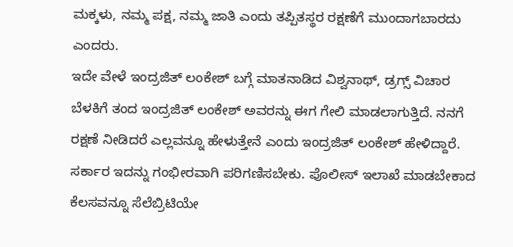ಮಕ್ಕಳು, ನಮ್ಮ ಪಕ್ಷ, ನಮ್ಮ ಜಾತಿ ಎಂದು ತಪ್ಪಿತಸ್ಥರ ರಕ್ಷಣೆಗೆ ಮುಂದಾಗಬಾರದು ಎಂದರು.
ಇದೇ ವೇಳೆ ಇಂದ್ರಜಿತ್ ಲಂಕೇಶ್ ಬಗ್ಗೆ ಮಾತನಾಡಿದ ವಿಶ್ವನಾಥ್, ಡ್ರಗ್ಸ್ ವಿಚಾರ ಬೆಳಕಿಗೆ ತಂದ ಇಂದ್ರಜಿತ್ ಲಂಕೇಶ್ ಅವರನ್ನು ಈಗ ಗೇಲಿ ಮಾಡಲಾಗುತ್ತಿದೆ. ನನಗೆ ರಕ್ಷಣೆ ನೀಡಿದರೆ ಎಲ್ಲವನ್ನೂ ಹೇಳುತ್ತೇನೆ ಎಂದು ಇಂದ್ರಜಿತ್ ಲಂಕೇಶ್ ಹೇಳಿದ್ದಾರೆ. ಸರ್ಕಾರ ಇದನ್ನು ಗಂಭೀರವಾಗಿ ಪರಿಗಣಿಸಬೇಕು. ಪೊಲೀಸ್ ಇಲಾಖೆ ಮಾಡಬೇಕಾದ ಕೆಲಸವನ್ನೂ ಸೆಲೆಬ್ರಿಟಿಯೇ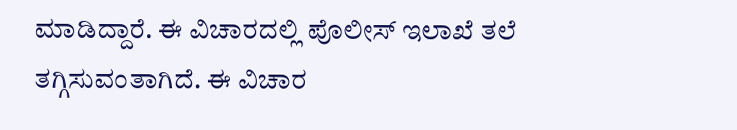ಮಾಡಿದ್ದಾರೆ. ಈ ವಿಚಾರದಲ್ಲಿ ಪೊಲೀಸ್ ಇಲಾಖೆ ತಲೆ ತಗ್ಗಿಸುವಂತಾಗಿದೆ. ಈ ವಿಚಾರ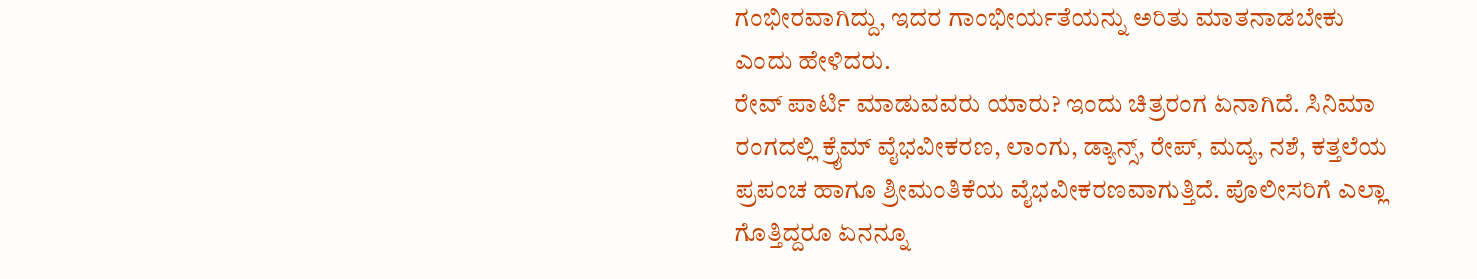ಗಂಭೀರವಾಗಿದ್ದು, ಇದರ ಗಾಂಭೀರ್ಯತೆಯನ್ನು ಅರಿತು ಮಾತನಾಡಬೇಕು ಎಂದು ಹೇಳಿದರು.
ರೇವ್ ಪಾರ್ಟಿ ಮಾಡುವವರು ಯಾರು? ಇಂದು ಚಿತ್ರರಂಗ ಏನಾಗಿದೆ. ಸಿನಿಮಾ ರಂಗದಲ್ಲಿ ಕ್ರೈಮ್ ವೈಭವೀಕರಣ, ಲಾಂಗು, ಡ್ಯಾನ್ಸ್, ರೇಪ್, ಮದ್ಯ, ನಶೆ, ಕತ್ತಲೆಯ ಪ್ರಪಂಚ ಹಾಗೂ ಶ್ರೀಮಂತಿಕೆಯ ವೈಭವೀಕರಣವಾಗುತ್ತಿದೆ. ಪೊಲೀಸರಿಗೆ ಎಲ್ಲಾ ಗೊತ್ತಿದ್ದರೂ ಏನನ್ನೂ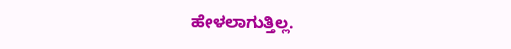ಹೇಳಲಾಗುತ್ತಿಲ್ಲ.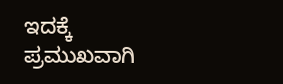ಇದಕ್ಕೆ ಪ್ರಮುಖವಾಗಿ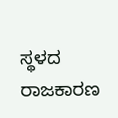ಸ್ಥಳದ ರಾಜಕಾರಣ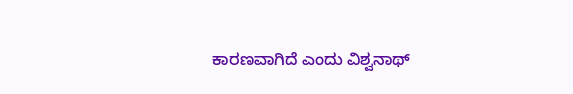ಕಾರಣವಾಗಿದೆ ಎಂದು ವಿಶ್ವನಾಥ್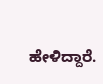ಹೇಳಿದ್ದಾರೆ.